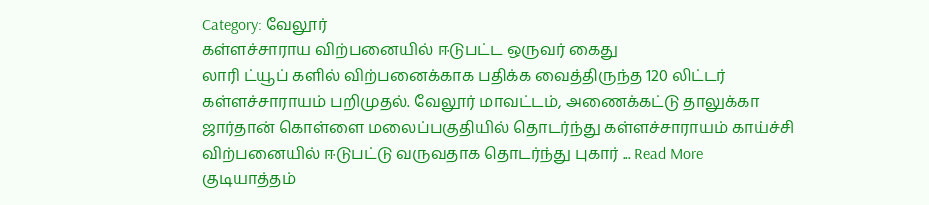Category: வேலூர்
கள்ளச்சாராய விற்பனையில் ஈடுபட்ட ஒருவர் கைது
லாரி ட்யூப் களில் விற்பனைக்காக பதிக்க வைத்திருந்த 120 லிட்டர் கள்ளச்சாராயம் பறிமுதல். வேலூர் மாவட்டம், அணைக்கட்டு தாலுக்கா ஜார்தான் கொள்ளை மலைப்பகுதியில் தொடர்ந்து கள்ளச்சாராயம் காய்ச்சி விற்பனையில் ஈடுபட்டு வருவதாக தொடர்ந்து புகார் ... Read More
குடியாத்தம்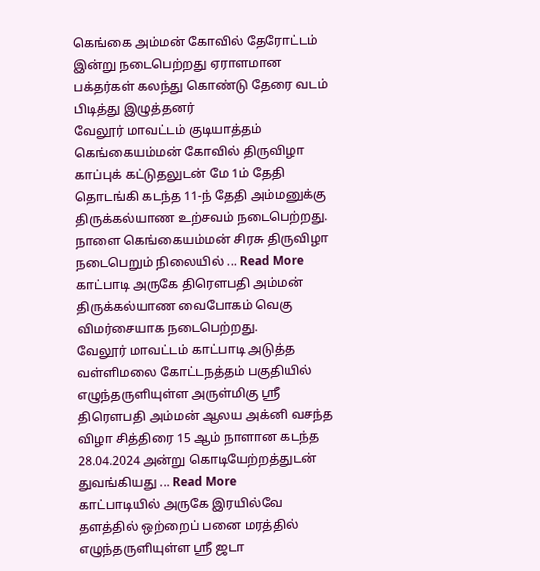கெங்கை அம்மன் கோவில் தேரோட்டம் இன்று நடைபெற்றது ஏராளமான பக்தர்கள் கலந்து கொண்டு தேரை வடம் பிடித்து இழுத்தனர்
வேலூர் மாவட்டம் குடியாத்தம் கெங்கையம்மன் கோவில் திருவிழா காப்புக் கட்டுதலுடன் மே 1ம் தேதி தொடங்கி கடந்த 11-ந் தேதி அம்மனுக்கு திருக்கல்யாண உற்சவம் நடைபெற்றது. நாளை கெங்கையம்மன் சிரசு திருவிழா நடைபெறும் நிலையில் ... Read More
காட்பாடி அருகே திரௌபதி அம்மன் திருக்கல்யாண வைபோகம் வெகு விமர்சையாக நடைபெற்றது.
வேலூர் மாவட்டம் காட்பாடி அடுத்த வள்ளிமலை கோட்டநத்தம் பகுதியில் எழுந்தருளியுள்ள அருள்மிகு ஸ்ரீ திரௌபதி அம்மன் ஆலய அக்னி வசந்த விழா சித்திரை 15 ஆம் நாளான கடந்த 28.04.2024 அன்று கொடியேற்றத்துடன் துவங்கியது ... Read More
காட்பாடியில் அருகே இரயில்வே தளத்தில் ஒற்றைப் பனை மரத்தில் எழுந்தருளியுள்ள ஸ்ரீ ஜடா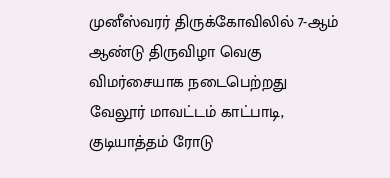முனீஸ்வரர் திருக்கோவிலில் 7-ஆம் ஆண்டு திருவிழா வெகு விமர்சையாக நடைபெற்றது
வேலூர் மாவட்டம் காட்பாடி, குடியாத்தம் ரோடு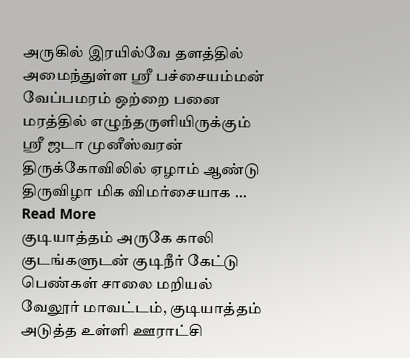அருகில் இரயில்வே தளத்தில் அமைந்துள்ள ஸ்ரீ பச்சையம்மன் வேப்பமரம் ஒற்றை பனை மரத்தில் எழுந்தருளியிருக்கும் ஸ்ரீ ஜடா முனீஸ்வரன் திருக்கோவிலில் ஏழாம் ஆண்டு திருவிழா மிக விமர்சையாக ... Read More
குடியாத்தம் அருகே காலி குடங்களுடன் குடிநீர் கேட்டு பெண்கள் சாலை மறியல்
வேலூர் மாவட்டம், குடியாத்தம் அடுத்த உள்ளி ஊராட்சி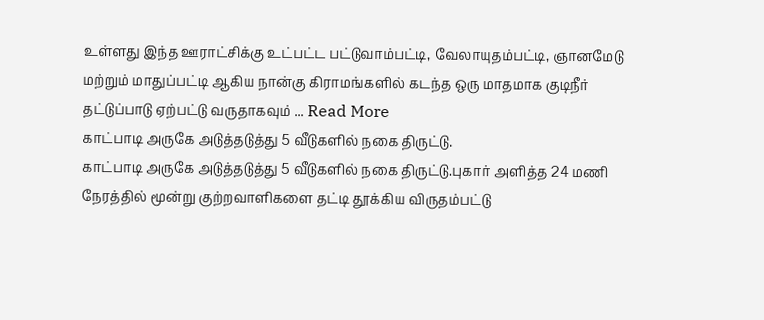உள்ளது இந்த ஊராட்சிக்கு உட்பட்ட பட்டுவாம்பட்டி, வேலாயுதம்பட்டி, ஞானமேடு மற்றும் மாதுப்பட்டி ஆகிய நான்கு கிராமங்களில் கடந்த ஒரு மாதமாக குடிநீர் தட்டுப்பாடு ஏற்பட்டு வருதாகவும் ... Read More
காட்பாடி அருகே அடுத்தடுத்து 5 வீடுகளில் நகை திருட்டு.
காட்பாடி அருகே அடுத்தடுத்து 5 வீடுகளில் நகை திருட்டு.புகார் அளித்த 24 மணி நேரத்தில் மூன்று குற்றவாளிகளை தட்டி தூக்கிய விருதம்பட்டு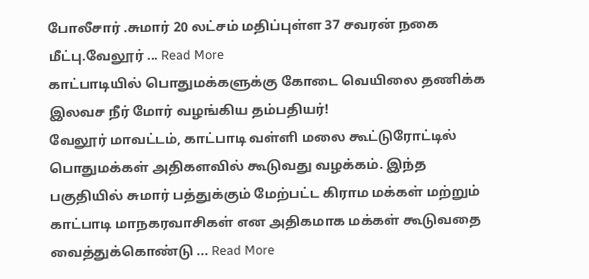போலீசார் .சுமார் 20 லட்சம் மதிப்புள்ள 37 சவரன் நகை மீட்பு.வேலூர் ... Read More
காட்பாடியில் பொதுமக்களுக்கு கோடை வெயிலை தணிக்க இலவச நீர் மோர் வழங்கிய தம்பதியர்!
வேலூர் மாவட்டம், காட்பாடி வள்ளி மலை கூட்டுரோட்டில் பொதுமக்கள் அதிகளவில் கூடுவது வழக்கம். இந்த பகுதியில் சுமார் பத்துக்கும் மேற்பட்ட கிராம மக்கள் மற்றும் காட்பாடி மாநகரவாசிகள் என அதிகமாக மக்கள் கூடுவதை வைத்துக்கொண்டு ... Read More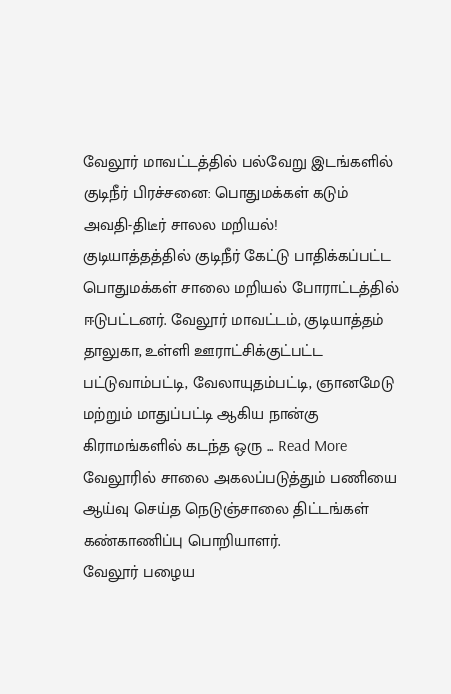வேலூர் மாவட்டத்தில் பல்வேறு இடங்களில் குடிநீர் பிரச்சனை: பொதுமக்கள் கடும் அவதி-திடீர் சாலல மறியல்!
குடியாத்தத்தில் குடிநீர் கேட்டு பாதிக்கப்பட்ட பொதுமக்கள் சாலை மறியல் போராட்டத்தில் ஈடுபட்டனர். வேலூர் மாவட்டம், குடியாத்தம் தாலுகா, உள்ளி ஊராட்சிக்குட்பட்ட பட்டுவாம்பட்டி, வேலாயுதம்பட்டி, ஞானமேடு மற்றும் மாதுப்பட்டி ஆகிய நான்கு கிராமங்களில் கடந்த ஒரு ... Read More
வேலூரில் சாலை அகலப்படுத்தும் பணியை ஆய்வு செய்த நெடுஞ்சாலை திட்டங்கள் கண்காணிப்பு பொறியாளர்.
வேலூர் பழைய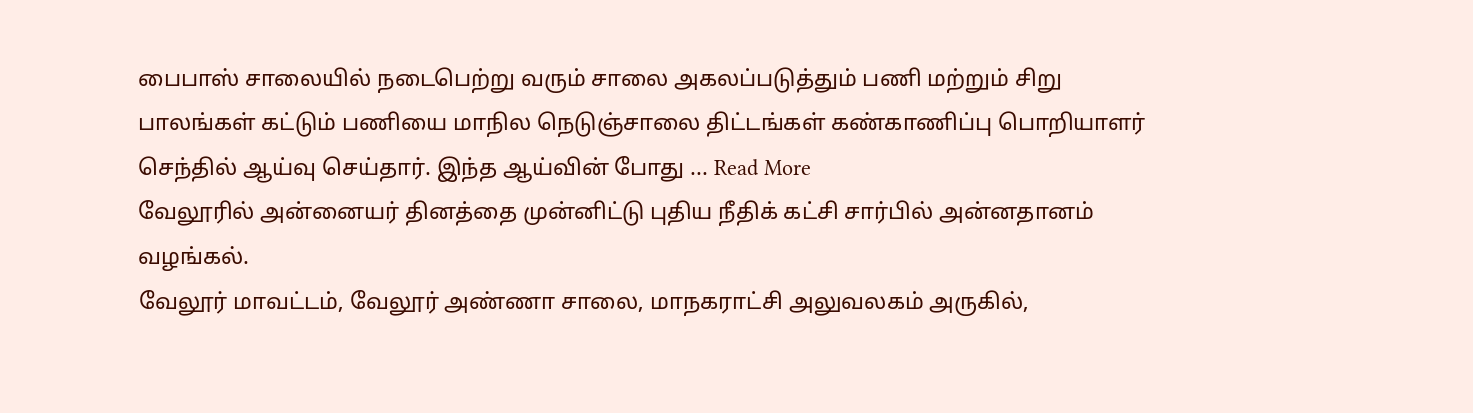பைபாஸ் சாலையில் நடைபெற்று வரும் சாலை அகலப்படுத்தும் பணி மற்றும் சிறு பாலங்கள் கட்டும் பணியை மாநில நெடுஞ்சாலை திட்டங்கள் கண்காணிப்பு பொறியாளர் செந்தில் ஆய்வு செய்தார். இந்த ஆய்வின் போது ... Read More
வேலூரில் அன்னையர் தினத்தை முன்னிட்டு புதிய நீதிக் கட்சி சார்பில் அன்னதானம் வழங்கல்.
வேலூர் மாவட்டம், வேலூர் அண்ணா சாலை, மாநகராட்சி அலுவலகம் அருகில்,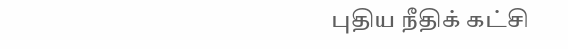புதிய நீதிக் கட்சி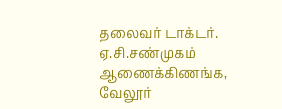தலைவர் டாக்டர். ஏ.சி.சண்முகம் ஆணைக்கிணங்க, வேலூர்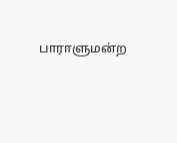பாராளுமன்ற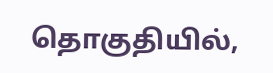தொகுதியில்,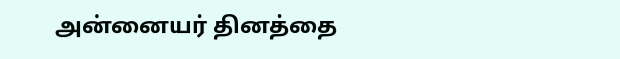அன்னையர் தினத்தை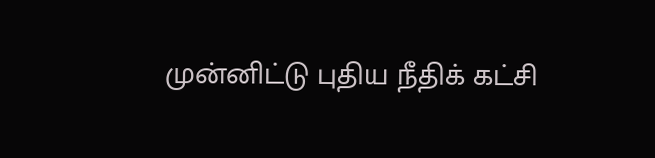முன்னிட்டு புதிய நீதிக் கட்சி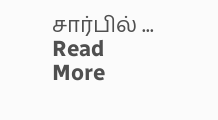சார்பில் ... Read More